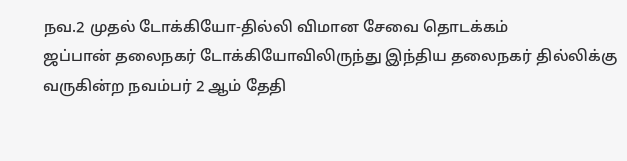நவ.2 முதல் டோக்கியோ-தில்லி விமான சேவை தொடக்கம்
ஜப்பான் தலைநகர் டோக்கியோவிலிருந்து இந்திய தலைநகர் தில்லிக்கு வருகின்ற நவம்பர் 2 ஆம் தேதி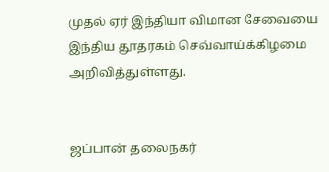முதல் ஏர் இந்தியா விமான சேவையை இந்திய தூதரகம் செவ்வாய்க்கிழமை அறிவித்துள்ளது.


ஜப்பான் தலைநகர்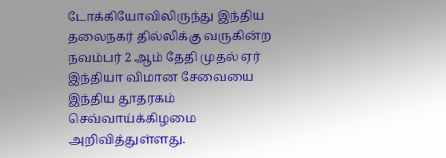டோக்கியோவிலிருந்து இந்திய தலைநகர் தில்லிக்கு வருகின்ற நவம்பர் 2 ஆம் தேதி முதல் ஏர் இந்தியா விமான சேவையை இந்திய தூதரகம் செவ்வாய்க்கிழமை அறிவித்துள்ளது.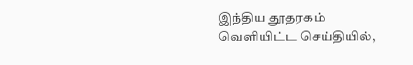இந்திய தூதரகம் வெளியிட்ட செய்தியில்,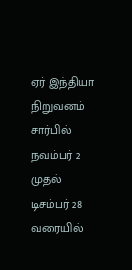ஏர் இந்தியா நிறுவனம் சார்பில் நவம்பர் 2 முதல் டிசம்பர் 28 வரையில்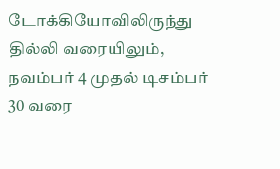டோக்கியோவிலிருந்து தில்லி வரையிலும், நவம்பர் 4 முதல் டிசம்பர் 30 வரை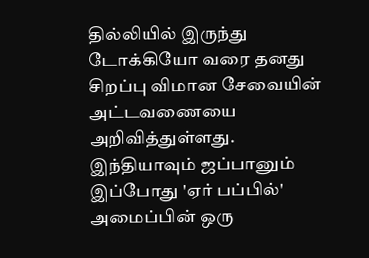தில்லியில் இருந்து டோக்கியோ வரை தனது சிறப்பு விமான சேவையின் அட்டவணையை அறிவித்துள்ளது.
இந்தியாவும் ஜப்பானும் இப்போது 'ஏர் பப்பில்' அமைப்பின் ஒரு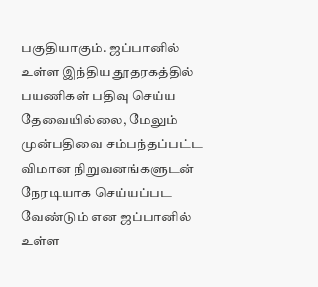பகுதியாகும். ஜப்பானில் உள்ள இந்திய தூதரகத்தில் பயணிகள் பதிவு செய்ய தேவையில்லை, மேலும் முன்பதிவை சம்பந்தப்பட்ட விமான நிறுவனங்களுடன் நேரடியாக செய்யப்பட வேண்டும் என ஜப்பானில் உள்ள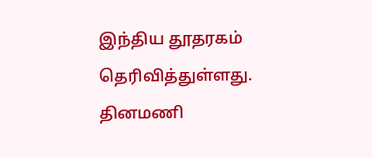இந்திய தூதரகம் தெரிவித்துள்ளது.
தினமணி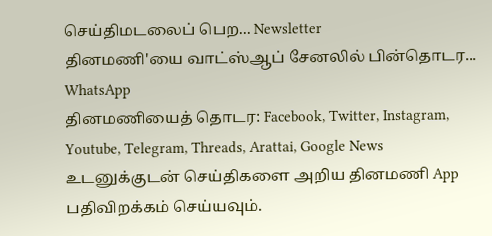செய்திமடலைப் பெற... Newsletter
தினமணி'யை வாட்ஸ்ஆப் சேனலில் பின்தொடர... WhatsApp
தினமணியைத் தொடர: Facebook, Twitter, Instagram, Youtube, Telegram, Threads, Arattai, Google News
உடனுக்குடன் செய்திகளை அறிய தினமணி App பதிவிறக்கம் செய்யவும்.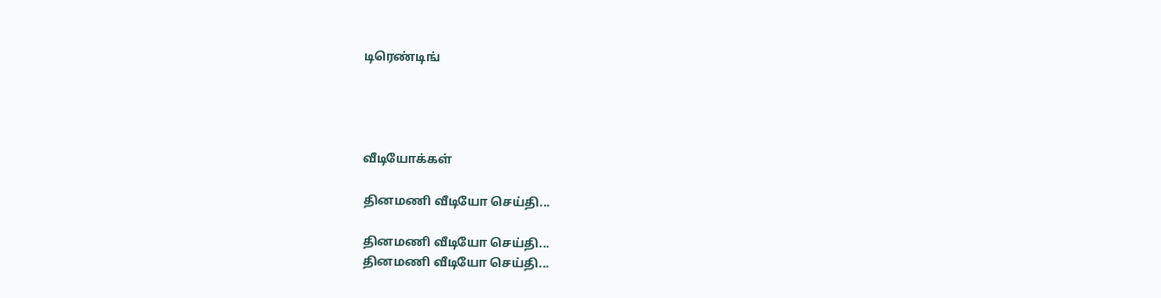டிரெண்டிங்




வீடியோக்கள்

தினமணி வீடியோ செய்தி...

தினமணி வீடியோ செய்தி...
தினமணி வீடியோ செய்தி...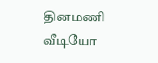தினமணி வீடியோ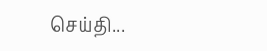செய்தி...